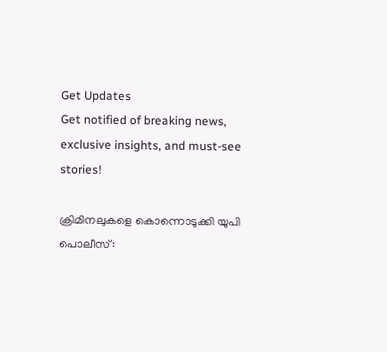Get Updates
Get notified of breaking news, exclusive insights, and must-see stories!

ക്രിമിനലുകളെ കൊന്നൊടുക്കി യുപി പൊലീസ്: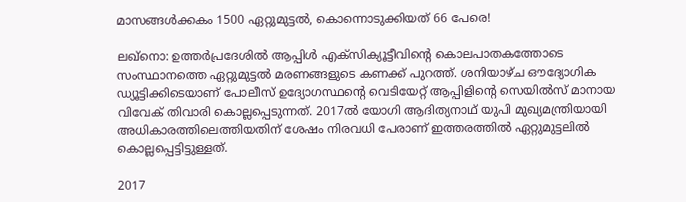മാസങ്ങള്‍ക്കകം 1500 ഏറ്റുമുട്ടല്‍, കൊന്നൊടുക്കിയത് 66 പേരെ!

ലഖ്നൊ: ഉത്തര്‍പ്രദേശില്‍ ആപ്പിള്‍ എക്സിക്യൂട്ടീവിന്റെ കൊലപാതകത്തോടെ സംസ്ഥാനത്തെ ഏറ്റുമുട്ടല്‍ മരണങ്ങളുടെ കണക്ക് പുറത്ത്. ശനിയാഴ്ച ഔദ്യോഗിക ഡ്യൂട്ടിക്കിടെയാണ് പോലീസ് ഉദ്യോഗസ്ഥന്റെ വെടിയേറ്റ് ആപ്പിളിന്റെ സെയില്‍സ് മാനായ വിവേക് തിവാരി കൊല്ലപ്പെടുന്നത്. 2017ല്‍ യോഗി ആദിത്യനാഥ് യുപി മുഖ്യമന്ത്രിയായി അധികാരത്തിലെത്തിയതിന് ശേഷം നിരവധി പേരാണ് ഇത്തരത്തില്‍ ഏറ്റുമുട്ടലില്‍ കൊല്ലപ്പെട്ടിട്ടുള്ളത്.

2017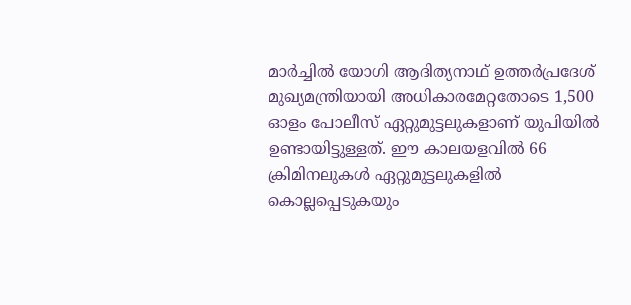മാര്‍ച്ചില്‍ യോഗി ആദിത്യനാഥ് ഉത്തര്‍പ്രദേശ് മുഖ്യമന്ത്രിയായി അധികാരമേറ്റതോടെ 1,500 ഓളം പോലീസ് ഏറ്റുമുട്ടലുകളാണ് യുപിയില്‍ ഉണ്ടായിട്ടുള്ളത്. ഈ കാലയളവില്‍ 66 ക്രിമിനലുകള്‍ ഏറ്റുമുട്ടലുകളില്‍ കൊല്ലപ്പെടുകയും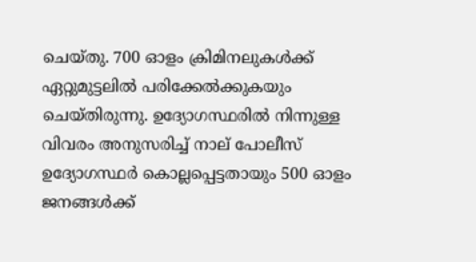ചെയ്തു. 700 ഓളം ക്രിമിനലുകള്‍ക്ക് ഏറ്റുമുട്ടലില്‍ പരിക്കേല്‍ക്കുകയും ചെയ്തിരുന്നു. ഉദ്യോഗസ്ഥരില്‍ നിന്നുള്ള വിവരം അനുസരിച്ച് നാല് പോലീസ് ഉദ്യോഗസ്ഥര്‍ കൊല്ലപ്പെട്ടതായും 500 ഓളം ജനങ്ങള്‍ക്ക്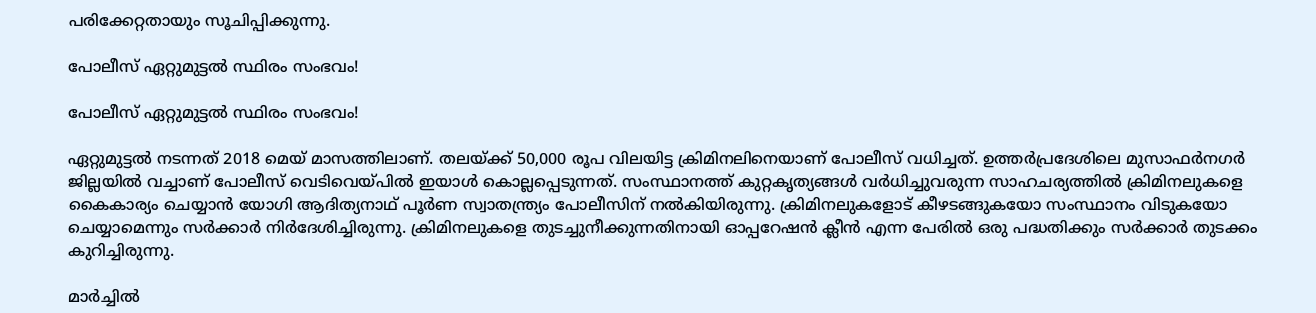പരിക്കേറ്റതായും സൂചിപ്പിക്കുന്നു.

പോലീസ് ഏറ്റുമുട്ടല്‍ സ്ഥിരം സംഭവം!

പോലീസ് ഏറ്റുമുട്ടല്‍ സ്ഥിരം സംഭവം!

ഏറ്റുമുട്ടല്‍ നടന്നത് 2018 മെയ് മാസത്തിലാണ്. തലയ്ക്ക് 50,000 രൂപ വിലയിട്ട ക്രിമിനലിനെയാണ് പോലീസ് വധിച്ചത്. ഉത്തര്‍പ്രദേശിലെ മുസാഫര്‍നഗര്‍ ജില്ലയില്‍ വച്ചാണ് പോലീസ് വെടിവെയ്പില്‍ ഇയാള്‍ കൊല്ലപ്പെടുന്നത്. സംസ്ഥാനത്ത് കുറ്റകൃത്യങ്ങള്‍ വര്‍ധിച്ചുവരുന്ന സാഹചര്യത്തില്‍ ക്രിമിനലുകളെ കൈകാര്യം ചെയ്യാന്‍ യോഗി ആദിത്യനാഥ് പൂര്‍ണ സ്വാതന്ത്ര്യം പോലീസിന് നല്‍കിയിരുന്നു. ക്രിമിനലുകളോട് കീഴടങ്ങുകയോ സംസ്ഥാനം വിടുകയോ ചെയ്യാമെന്നും സര്‍ക്കാര്‍ നിര്‍ദേശിച്ചിരുന്നു. ക്രിമിനലുകളെ തുടച്ചുനീക്കുന്നതിനായി ഓപ്പറേഷന്‍ ക്ലീന്‍ എന്ന പേരില്‍ ഒരു പദ്ധതിക്കും സര്‍ക്കാര്‍ തുടക്കം കുറിച്ചിരുന്നു.

മാര്‍ച്ചില്‍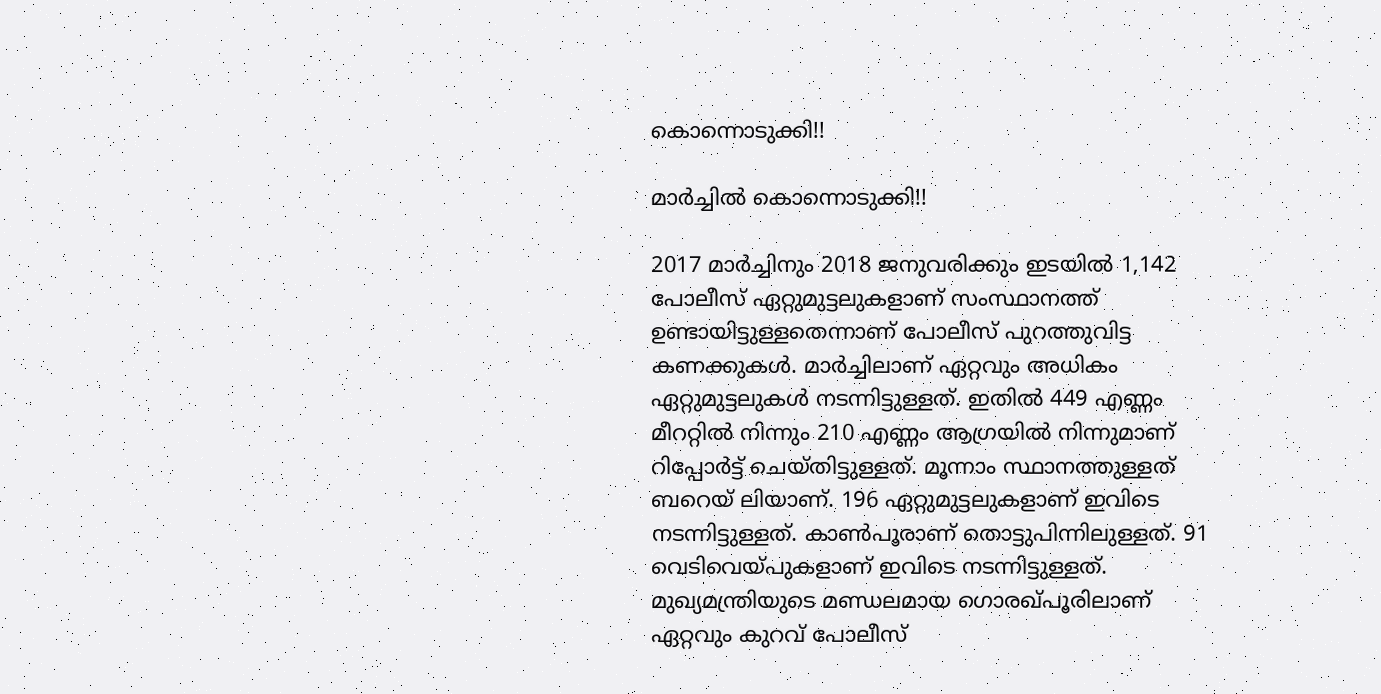കൊന്നൊടുക്കി!!

മാര്‍ച്ചില്‍ കൊന്നൊടുക്കി!!

2017 മാര്‍ച്ചിനും 2018 ജനുവരിക്കും ഇടയില്‍ 1,142 പോലീസ് ഏറ്റുമുട്ടലുകളാണ് സംസ്ഥാനത്ത് ഉണ്ടായിട്ടുള്ളതെന്നാണ് പോലീസ് പുറത്തുവിട്ട കണക്കുകള്‍. മാര്‍ച്ചിലാണ് ഏറ്റവും അധികം ഏറ്റുമുട്ടലുകള്‍ നടന്നിട്ടുള്ളത്. ഇതില്‍ 449 എണ്ണം മീററ്റില്‍ നിന്നും 210 എണ്ണം ആഗ്രയില്‍ നിന്നുമാണ് റിപ്പോര്‍ട്ട് ചെയ്തിട്ടുള്ളത്. മൂന്നാം സ്ഥാനത്തുള്ളത് ബറെയ് ലിയാണ്. 196 ഏറ്റുമുട്ടലുകളാണ് ഇവിടെ നടന്നിട്ടുള്ളത്. കാണ്‍പൂരാണ് തൊട്ടുപിന്നിലുള്ളത്. 91 വെടിവെയ്പുകളാണ് ഇവിടെ നടന്നിട്ടുള്ളത്. മുഖ്യമന്ത്രിയുടെ മണ്ഡലമായ ഗൊരഖ്പൂരിലാണ് ഏറ്റവും കുറവ് പോലീസ്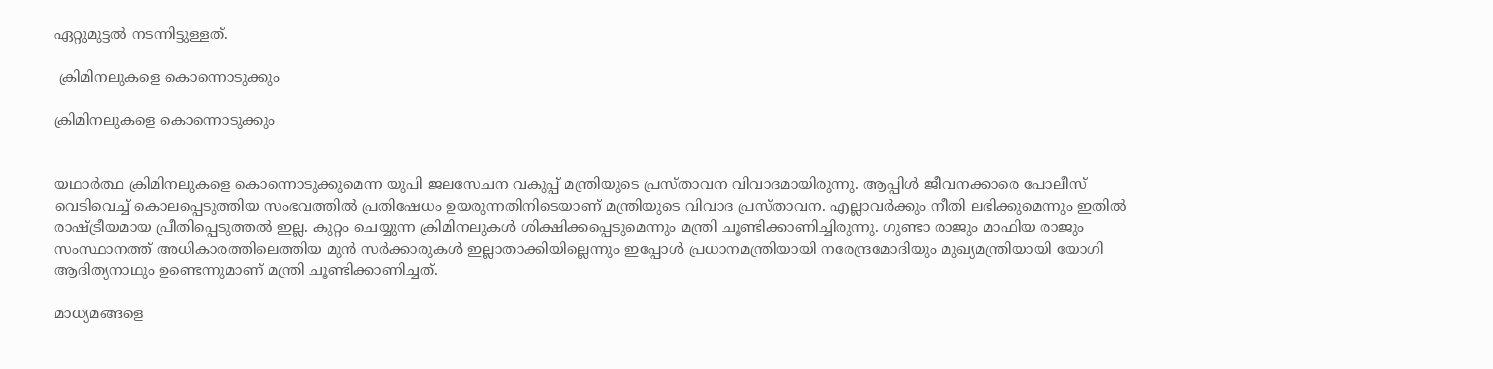ഏറ്റുമുട്ടല്‍ നടന്നിട്ടുള്ളത്.

 ക്രിമിനലുകളെ കൊന്നൊടുക്കും

ക്രിമിനലുകളെ കൊന്നൊടുക്കും


യഥാര്‍ത്ഥ ക്രിമിനലുകളെ കൊന്നൊടുക്കുമെന്ന യുപി ജലസേചന വകുപ്പ് മന്ത്രിയുടെ പ്രസ്താവന വിവാദമായിരുന്നു. ആപ്പിള്‍ ജീവനക്കാരെ പോലീസ് വെടിവെച്ച് കൊലപ്പെടുത്തിയ സംഭവത്തില്‍ പ്രതിഷേധം ഉയരുന്നതിനിടെയാണ് മന്ത്രിയുടെ വിവാദ പ്രസ്താവന. എല്ലാവര്‍ക്കും നീതി ലഭിക്കുമെന്നും ഇതില്‍ രാഷ്ട്രീയമായ പ്രീതിപ്പെടുത്തല്‍ ഇല്ല. കുറ്റം ചെയ്യുന്ന ക്രിമിനലുകള്‍ ശിക്ഷിക്കപ്പെടുമെന്നും മന്ത്രി ചൂണ്ടിക്കാണിച്ചിരുന്നു. ഗുണ്ടാ രാജും മാഫിയ രാജും സംസ്ഥാനത്ത് അധികാരത്തിലെത്തിയ മുന്‍ സര്‍ക്കാരുകള്‍ ഇല്ലാതാക്കിയില്ലെന്നും ഇപ്പോള്‍ പ്രധാനമന്ത്രിയായി നരേന്ദ്രമോദിയും മുഖ്യമന്ത്രിയായി യോഗി ആദിത്യനാഥും ഉണ്ടെന്നുമാണ് മന്ത്രി ചൂണ്ടിക്കാണിച്ചത്.

മാധ്യമങ്ങളെ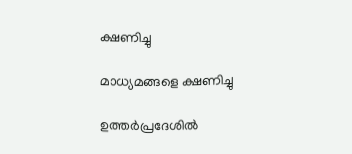ക്ഷണിച്ചു

മാധ്യമങ്ങളെ ക്ഷണിച്ചു

ഉത്തര്‍പ്രദേശില്‍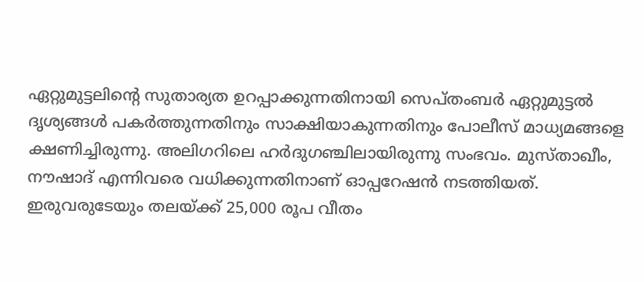ഏറ്റുമുട്ടലിന്റെ സുതാര്യത ഉറപ്പാക്കുന്നതിനായി സെപ്തംബര്‍ ഏറ്റുമുട്ടല്‍ ദൃശ്യങ്ങള്‍ പകര്‍ത്തുന്നതിനും സാക്ഷിയാകുന്നതിനും പോലീസ് മാധ്യമങ്ങളെ ക്ഷണിച്ചിരുന്നു. അലിഗറിലെ ഹര്‍ദുഗഞ്ചിലായിരുന്നു സംഭവം. മുസ്താഖീം, നൗഷാദ് എന്നിവരെ വധിക്കുന്നതിനാണ് ഓപ്പറേഷന്‍ നടത്തിയത്. ഇരുവരുടേയും തലയ്ക്ക് 25,000 രൂപ വീതം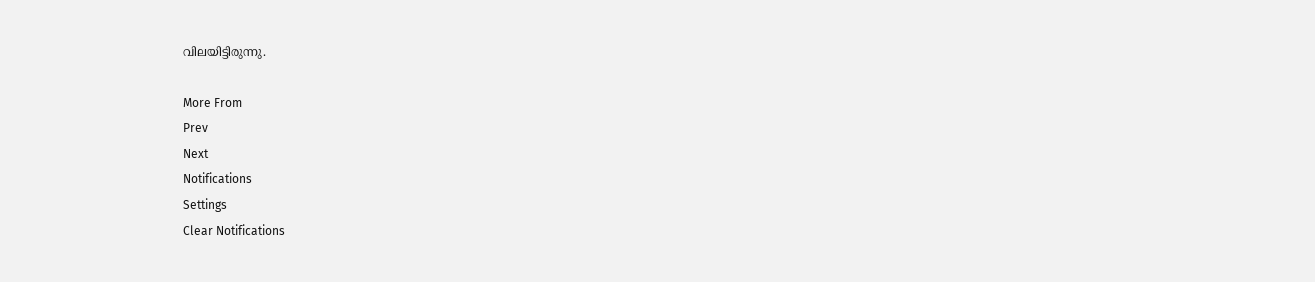വിലയിട്ടിരുന്നു.

More From
Prev
Next
Notifications
Settings
Clear Notifications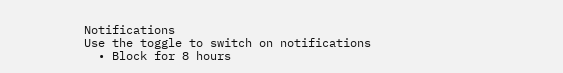Notifications
Use the toggle to switch on notifications
  • Block for 8 hours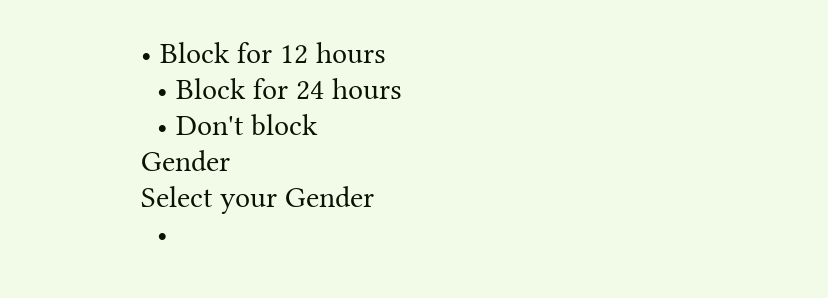• Block for 12 hours
  • Block for 24 hours
  • Don't block
Gender
Select your Gender
  •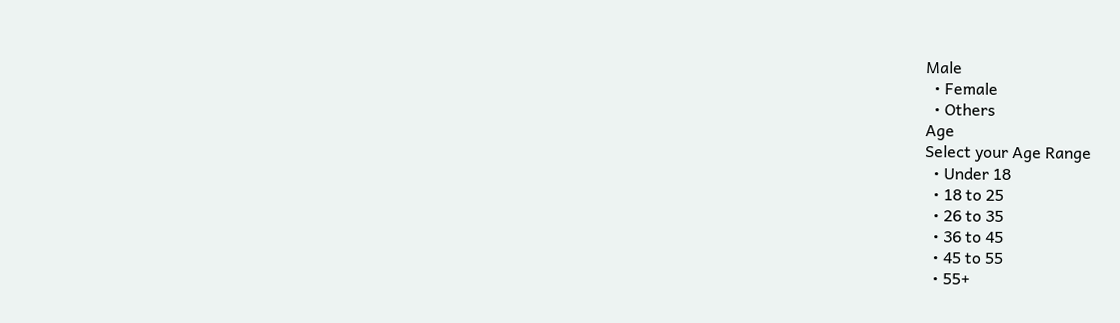Male
  • Female
  • Others
Age
Select your Age Range
  • Under 18
  • 18 to 25
  • 26 to 35
  • 36 to 45
  • 45 to 55
  • 55+